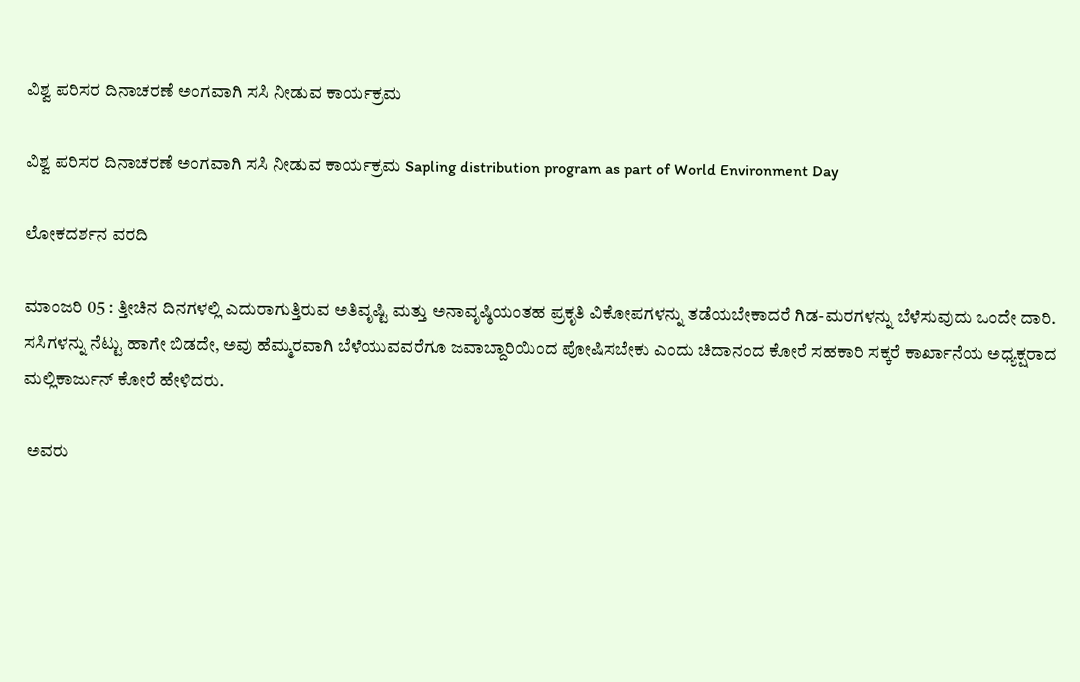ವಿಶ್ವ ಪರಿಸರ ದಿನಾಚರಣೆ ಅಂಗವಾಗಿ ಸಸಿ ನೀಡುವ ಕಾರ್ಯಕ್ರಮ

ವಿಶ್ವ ಪರಿಸರ ದಿನಾಚರಣೆ ಅಂಗವಾಗಿ ಸಸಿ ನೀಡುವ ಕಾರ್ಯಕ್ರಮ Sapling distribution program as part of World Environment Day

ಲೋಕದರ್ಶನ ವರದಿ

ಮಾಂಜರಿ 05 : ತ್ತೀಚಿನ ದಿನಗಳಲ್ಲಿ ಎದುರಾಗುತ್ತಿರುವ ಅತಿವೃಷ್ಟಿ ಮತ್ತು ಅನಾವೃಷ್ಠಿಯಂತಹ ಪ್ರಕೃತಿ ವಿಕೋಪಗಳನ್ನು ತಡೆಯಬೇಕಾದರೆ ಗಿಡ-ಮರಗಳನ್ನು ಬೆಳೆಸುವುದು ಒಂದೇ ದಾರಿ. ಸಸಿಗಳನ್ನು ನೆಟ್ಟು ಹಾಗೇ ಬಿಡದೇ, ಅವು ಹೆಮ್ಮರವಾಗಿ ಬೆಳೆಯುವವರೆಗೂ ಜವಾಬ್ದಾರಿಯಿಂದ ಪೋಷಿಸಬೇಕು ಎಂದು ಚಿದಾನಂದ ಕೋರೆ ಸಹಕಾರಿ ಸಕ್ಕರೆ ಕಾರ್ಖಾನೆಯ ಅಧ್ಯಕ್ಷರಾದ ಮಲ್ಲಿಕಾರ್ಜುನ್ ಕೋರೆ ಹೇಳಿದರು.

 ಅವರು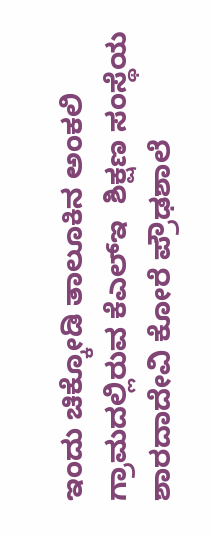ಇಂದು ಚಿಕ್ಕೋಡಿ ತಾಲೂಕಿನ ಅಂಕಲಿ ಗ್ರಾಮದಲ್ಲಿರುವ ಕೆಎಲ್‌ಇ  ಶಿಕ್ಷಣ ಸಂಸ್ಥೆಯ ಶಾರದಾದೇವಿ ಕೋರೆ ಪ್ರೌಢಶಾಲೆ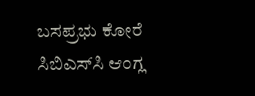ಬಸಪ್ರಭು ಕೋರೆ ಸಿಬಿಎಸ್‌ಸಿ ಆಂಗ್ಲ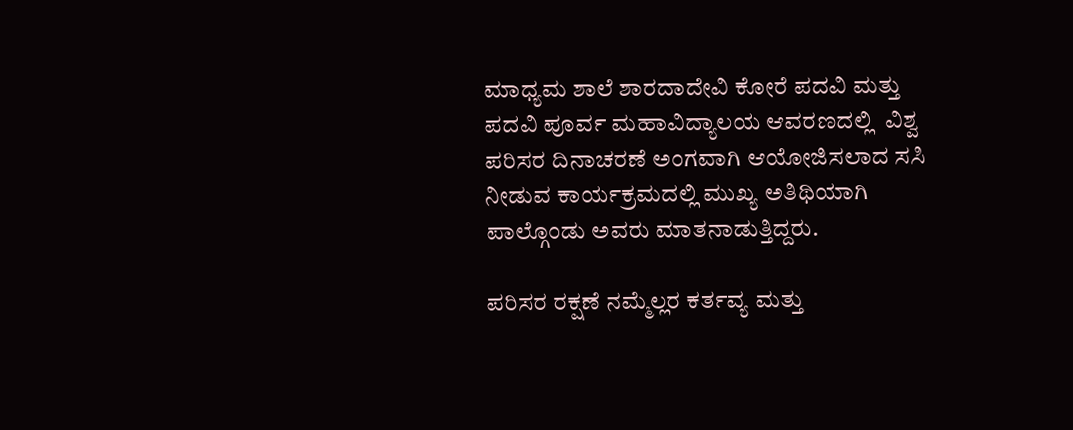ಮಾಧ್ಯಮ ಶಾಲೆ ಶಾರದಾದೇವಿ ಕೋರೆ ಪದವಿ ಮತ್ತು ಪದವಿ ಪೂರ್ವ ಮಹಾವಿದ್ಯಾಲಯ ಆವರಣದಲ್ಲಿ  ವಿಶ್ವ ಪರಿಸರ ದಿನಾಚರಣೆ ಅಂಗವಾಗಿ ಆಯೋಜಿಸಲಾದ ಸಸಿ ನೀಡುವ ಕಾರ್ಯಕ್ರಮದಲ್ಲಿ ಮುಖ್ಯ ಅತಿಥಿಯಾಗಿ ಪಾಲ್ಗೊಂಡು ಅವರು ಮಾತನಾಡುತ್ತಿದ್ದರು.

ಪರಿಸರ ರಕ್ಷಣೆ ನಮ್ಮೆಲ್ಲರ ಕರ್ತವ್ಯ ಮತ್ತು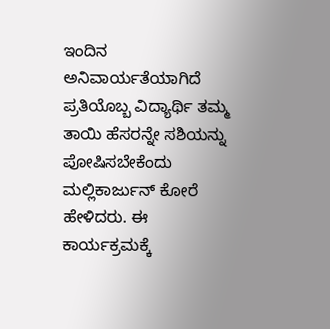ಇಂದಿನ ಅನಿವಾರ್ಯತೆಯಾಗಿದೆ ಪ್ರತಿಯೊಬ್ಬ ವಿದ್ಯಾರ್ಥಿ ತಮ್ಮ ತಾಯಿ ಹೆಸರನ್ನೇ ಸಶಿಯನ್ನು ಪೋಷಿಸಬೇಕೆಂದು ಮಲ್ಲಿಕಾರ್ಜುನ್ ಕೋರೆ ಹೇಳಿದರು. ಈ ಕಾರ್ಯಕ್ರಮಕ್ಕೆ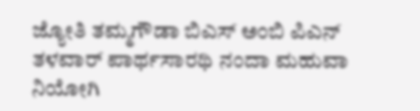ಜ್ಯೋತಿ ತಮ್ಮಗೌಡಾ ಬಿಎಸ್ ಅಂಬಿ ಪಿಎನ್ ತಳವಾರ್ ಪಾರ್ಥಸಾರಥಿ ನಂದಾ ಮಹುವಾ ನಿಯೋಗಿ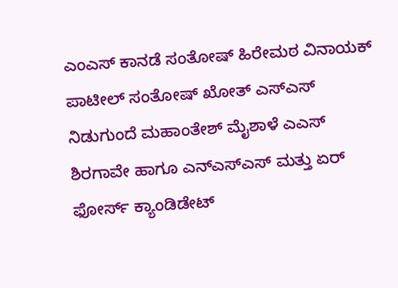ಎಂಎಸ್ ಕಾನಡೆ ಸಂತೋಷ್ ಹಿರೇಮಠ ವಿನಾಯಕ್ ಪಾಟೀಲ್ ಸಂತೋಷ್ ಖೋತ್ ಎಸ್‌ಎಸ್ ನಿಡುಗುಂದೆ ಮಹಾಂತೇಶ್ ಮೈಶಾಳೆ ಎಎಸ್ ಶಿರಗಾವೇ ಹಾಗೂ ಎನ್‌ಎಸ್‌ಎಸ್ ಮತ್ತು ಏರ್ ಫೋರ್ಸ್‌ ಕ್ಯಾಂಡಿಡೇಟ್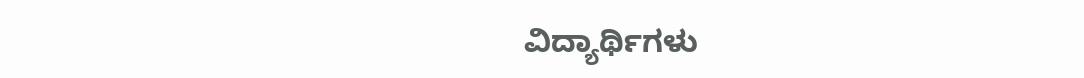ವಿದ್ಯಾರ್ಥಿಗಳು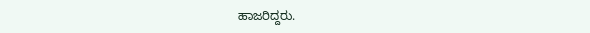ಹಾಜರಿದ್ದರು.